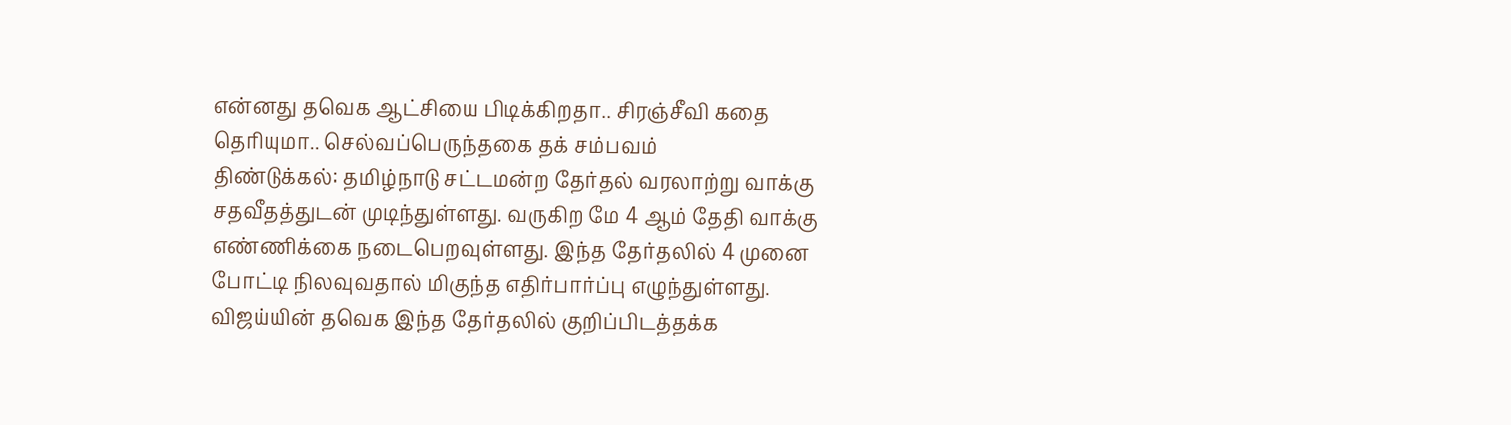என்னது தவெக ஆட்சியை பிடிக்கிறதா.. சிரஞ்சீவி கதை தெரியுமா.. செல்வப்பெருந்தகை தக் சம்பவம்
திண்டுக்கல்: தமிழ்நாடு சட்டமன்ற தேர்தல் வரலாற்று வாக்கு சதவீதத்துடன் முடிந்துள்ளது. வருகிற மே 4 ஆம் தேதி வாக்கு எண்ணிக்கை நடைபெறவுள்ளது. இந்த தேர்தலில் 4 முனை போட்டி நிலவுவதால் மிகுந்த எதிர்பார்ப்பு எழுந்துள்ளது. விஜய்யின் தவெக இந்த தேர்தலில் குறிப்பிடத்தக்க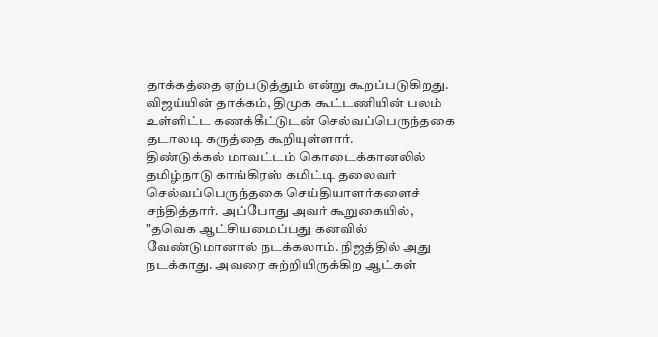தாக்கத்தை ஏற்படுத்தும் என்று கூறப்படுகிறது. விஜய்யின் தாக்கம், திமுக கூட்டணியின் பலம் உள்ளிட்ட கணக்கீட்டுடன் செல்வப்பெருந்தகை தடாலடி கருத்தை கூறியுள்ளார்.
திண்டுக்கல் மாவட்டம் கொடைக்கானலில் தமிழ்நாடு காங்கிரஸ் கமிட்டி தலைவர் செல்வப்பெருந்தகை செய்தியாளர்களைச் சந்தித்தார். அப்போது அவர் கூறுகையில், "தவெக ஆட்சியமைப்பது கனவில் வேண்டுமானால் நடக்கலாம். நிஜத்தில் அது நடக்காது. அவரை சுற்றியிருக்கிற ஆட்கள்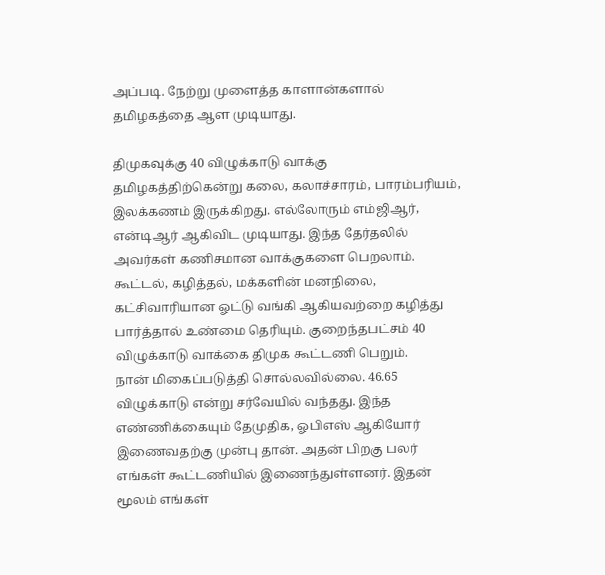அப்படி. நேற்று முளைத்த காளான்களால் தமிழகத்தை ஆள முடியாது.

திமுகவுக்கு 40 விழுக்காடு வாக்கு
தமிழகத்திற்கென்று கலை, கலாச்சாரம், பாரம்பரியம், இலக்கணம் இருக்கிறது. எல்லோரும் எம்ஜிஆர், என்டிஆர் ஆகிவிட முடியாது. இந்த தேர்தலில் அவர்கள் கணிசமான வாக்குகளை பெறலாம். கூட்டல், கழித்தல், மக்களின் மனநிலை, கட்சிவாரியான ஓட்டு வங்கி ஆகியவற்றை கழித்து பார்த்தால் உண்மை தெரியும். குறைந்தபட்சம் 40 விழுக்காடு வாக்கை திமுக கூட்டணி பெறும்.
நான் மிகைப்படுத்தி சொல்லவில்லை. 46.65 விழுக்காடு என்று சர்வேயில் வந்தது. இந்த எண்ணிக்கையும் தேமுதிக, ஓபிஎஸ் ஆகியோர் இணைவதற்கு முன்பு தான். அதன் பிறகு பலர் எங்கள் கூட்டணியில் இணைந்துள்ளனர். இதன் மூலம் எங்கள்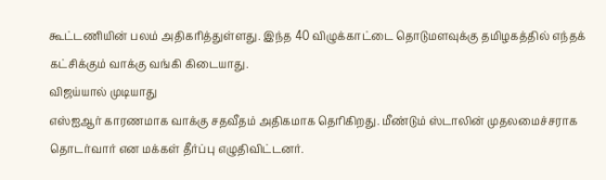கூட்டணியின் பலம் அதிகரித்துள்ளது. இந்த 40 விழுக்காட்டை தொடுமளவுக்கு தமிழகத்தில் எந்தக் கட்சிக்கும் வாக்கு வங்கி கிடையாது.
விஜய்யால் முடியாது
எஸ்ஐஆர் காரணமாக வாக்கு சதவீதம் அதிகமாக தெரிகிறது. மீண்டும் ஸ்டாலின் முதலமைச்சராக தொடர்வார் என மக்கள் தீர்ப்பு எழுதிவிட்டனர்.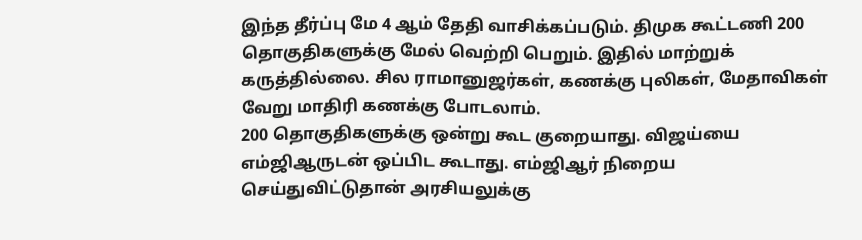இந்த தீர்ப்பு மே 4 ஆம் தேதி வாசிக்கப்படும். திமுக கூட்டணி 200 தொகுதிகளுக்கு மேல் வெற்றி பெறும். இதில் மாற்றுக் கருத்தில்லை. சில ராமானுஜர்கள், கணக்கு புலிகள், மேதாவிகள் வேறு மாதிரி கணக்கு போடலாம்.
200 தொகுதிகளுக்கு ஒன்று கூட குறையாது. விஜய்யை எம்ஜிஆருடன் ஒப்பிட கூடாது. எம்ஜிஆர் நிறைய செய்துவிட்டுதான் அரசியலுக்கு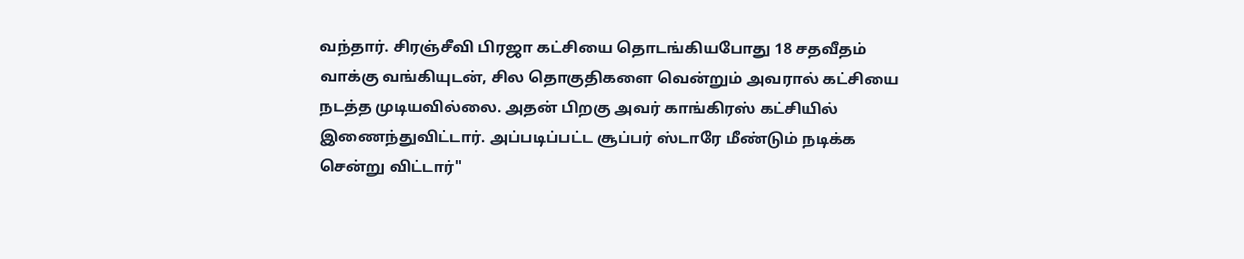வந்தார். சிரஞ்சீவி பிரஜா கட்சியை தொடங்கியபோது 18 சதவீதம் வாக்கு வங்கியுடன், சில தொகுதிகளை வென்றும் அவரால் கட்சியை நடத்த முடியவில்லை. அதன் பிறகு அவர் காங்கிரஸ் கட்சியில் இணைந்துவிட்டார். அப்படிப்பட்ட சூப்பர் ஸ்டாரே மீண்டும் நடிக்க சென்று விட்டார்"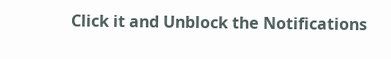Click it and Unblock the Notifications